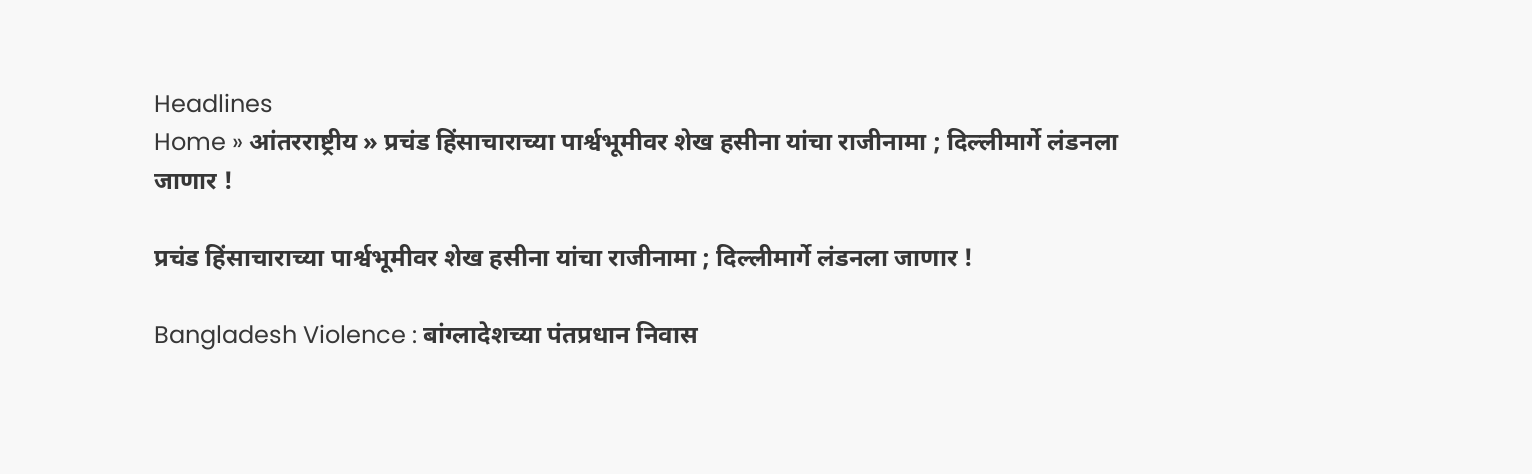Headlines
Home » आंतरराष्ट्रीय » प्रचंड हिंसाचाराच्या पार्श्वभूमीवर शेख हसीना यांचा राजीनामा ; दिल्लीमार्गे लंडनला जाणार !

प्रचंड हिंसाचाराच्या पार्श्वभूमीवर शेख हसीना यांचा राजीनामा ; दिल्लीमार्गे लंडनला जाणार !

Bangladesh Violence : बांग्लादेशच्या पंतप्रधान निवास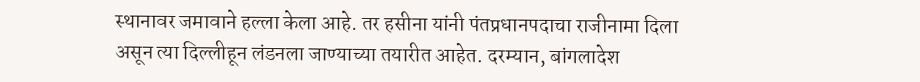स्थानावर जमावाने हल्ला केला आहे. तर हसीना यांनी पंतप्रधानपदाचा राजीनामा दिला असून त्या दिल्लीहून लंडनला जाण्याच्या तयारीत आहेत. दरम्यान, बांगलादेश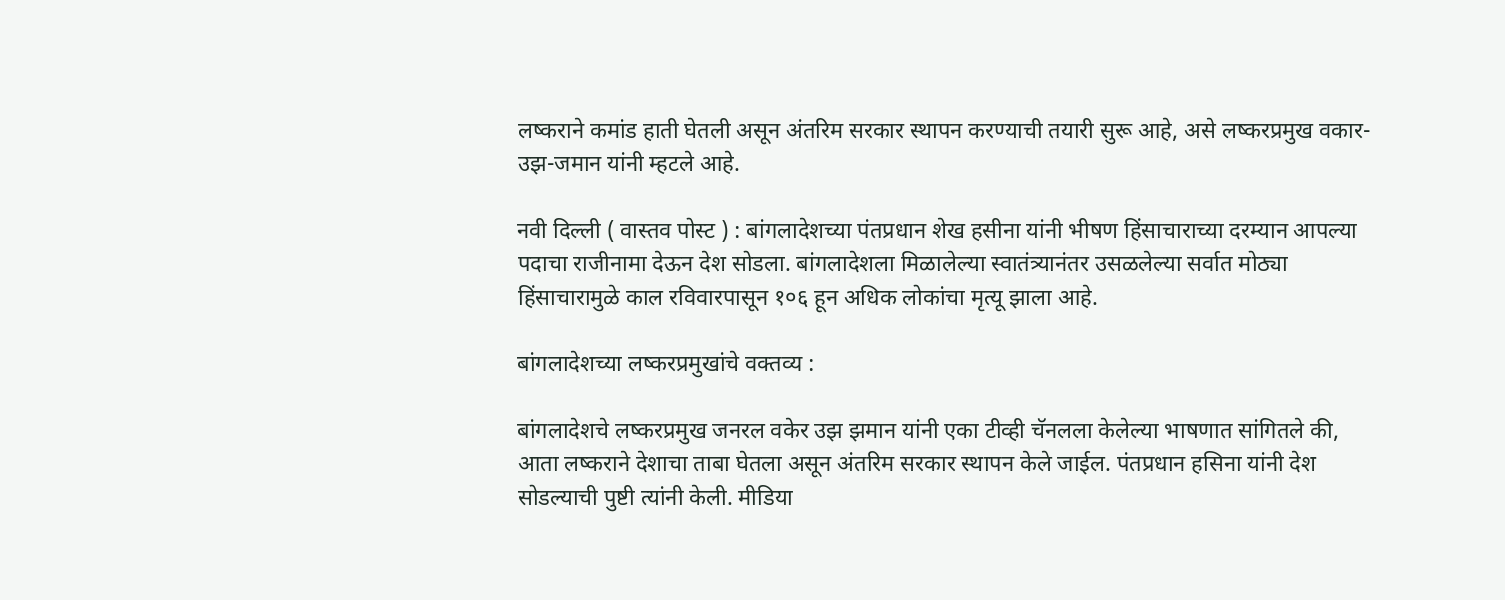लष्कराने कमांड हाती घेतली असून अंतरिम सरकार स्थापन करण्याची तयारी सुरू आहे, असे लष्करप्रमुख वकार-उझ-जमान यांनी म्हटले आहे.

नवी दिल्ली ( वास्तव पोस्ट ) : बांगलादेशच्या पंतप्रधान शेख हसीना यांनी भीषण हिंसाचाराच्या दरम्यान आपल्या पदाचा राजीनामा देऊन देश सोडला. बांगलादेशला मिळालेल्या स्वातंत्र्यानंतर उसळलेल्या सर्वात मोठ्या हिंसाचारामुळे काल रविवारपासून १०६ हून अधिक लोकांचा मृत्यू झाला आहे.

बांगलादेशच्या लष्करप्रमुखांचे वक्तव्य :

बांगलादेशचे लष्करप्रमुख जनरल वकेर उझ झमान यांनी एका टीव्ही चॅनलला केलेल्या भाषणात सांगितले की, आता लष्कराने देशाचा ताबा घेतला असून अंतरिम सरकार स्थापन केले जाईल. पंतप्रधान हसिना यांनी देश सोडल्याची पुष्टी त्यांनी केली. मीडिया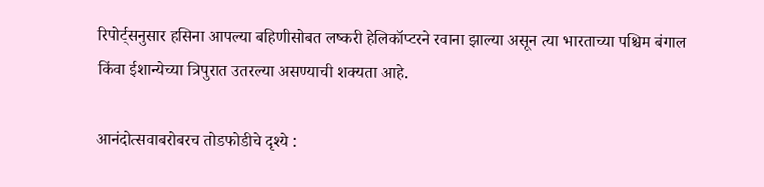रिपोर्ट्सनुसार हसिना आपल्या बहिणीसोबत लष्करी हेलिकॉप्टरने रवाना झाल्या असून त्या भारताच्या पश्चिम बंगाल किंवा ईशान्येच्या त्रिपुरात उतरल्या असण्याची शक्यता आहे.

आनंदोत्सवाबरोबरच तोडफोडीचे दृश्ये :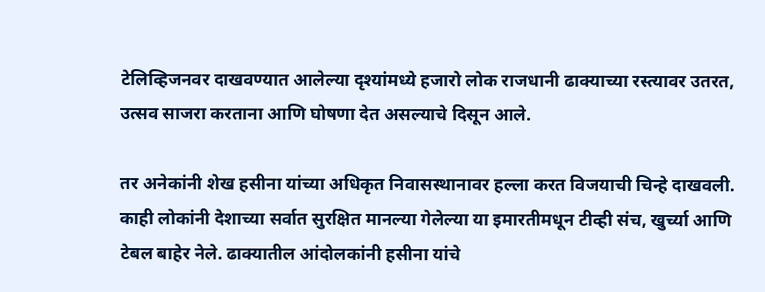टेलिव्हिजनवर दाखवण्यात आलेल्या दृश्यांमध्ये हजारो लोक राजधानी ढाक्याच्या रस्त्यावर उतरत, उत्सव साजरा करताना आणि घोषणा देत असल्याचे दिसून आले.

तर अनेकांनी शेख हसीना यांच्या अधिकृत निवासस्थानावर हल्ला करत विजयाची चिन्हे दाखवली. काही लोकांनी देशाच्या सर्वात सुरक्षित मानल्या गेलेल्या या इमारतीमधून टीव्ही संच, खुर्च्या आणि टेबल बाहेर नेले. ढाक्यातील आंदोलकांनी हसीना यांचे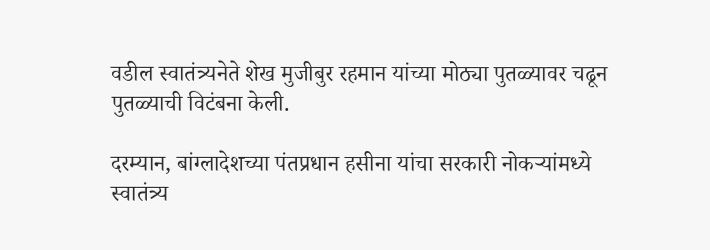वडील स्वातंत्र्यनेते शेख मुजीबुर रहमान यांच्या मोठ्या पुतळ्यावर चढून पुतळ्याची विटंबना केली.

दरम्यान, बांग्लादेशच्या पंतप्रधान हसीना यांचा सरकारी नोकऱ्यांमध्ये स्वातंत्र्य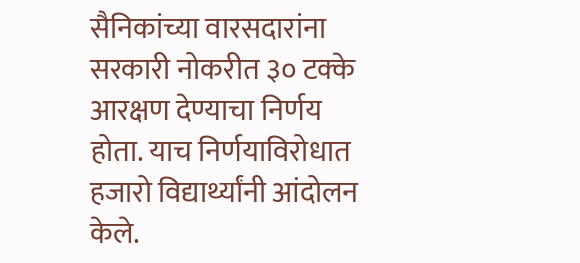सैनिकांच्या वारसदारांना सरकारी नोकरीत ३० टक्के आरक्षण देण्याचा निर्णय होता. याच निर्णयाविरोधात हजारो विद्यार्थ्यांनी आंदोलन केले.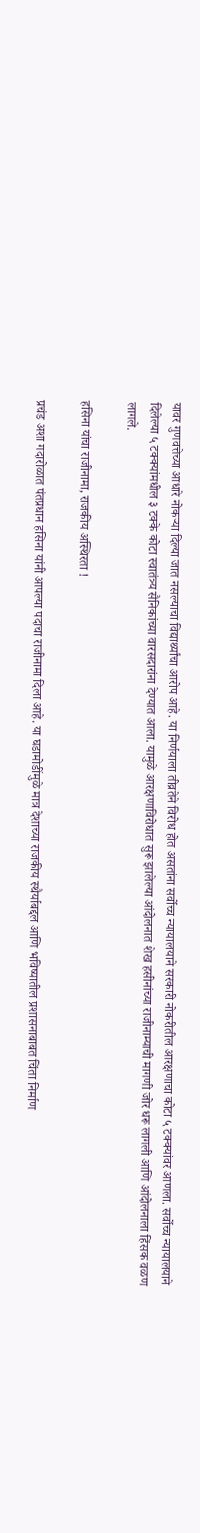यावर गुणवत्तेच्या आधारे नोकऱ्या दिल्या जात नसल्याचा विद्यार्थ्यांचा आरोप आहे. या निर्णयाला तीव्रतेने विरोध होत असतांना सर्वोच्च न्यायालयाने सरकारी नोकरीतील आरक्षणाचा कोटा ५ टक्क्यांवर आणला. सर्वोच्च न्यायालयाने दिलेल्या ५ टक्क्यांमधील ३ टक्के कोटा स्वातंत्र्य सैनिकांच्या वारसदारांना देण्यात आला. यामुळे आरक्षणाविरोधात सुरू झालेल्या आंदोलनात शेख हसीनांच्या राजीनाम्याची मागणी जोर धरू लागली आणि आंदोलनाला हिंसक वळण लागले.

हसिना यांचा राजीनामा, राजकीय अस्थिरता !

प्रचंड अशा गदारोळात पंतप्रधान हसिना यांनी आपल्या पदाचा राजीनामा दिला आहे. या घडामोडींमुळे मात्र देशाच्या राजकीय स्थैर्याबद्दल आणि भविष्यातील प्रशासनाबाबत चिंता निर्माण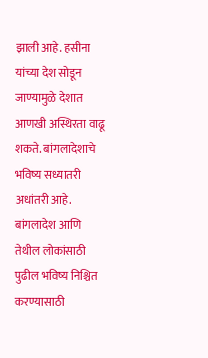झाली आहे. हसीना यांच्या देश सोडून जाण्यामुळे देशात आणखी अस्थिरता वाढू शकते. बांगलादेशाचे भविष्य सध्यातरी अधांतरी आहे. बांगलादेश आणि तेथील लोकांसाठी पुढील भविष्य निश्चित करण्यासाठी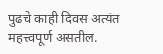पुढचे काही दिवस अत्यंत महत्त्वपूर्ण असतील.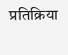प्रतिक्रिया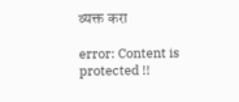व्यक्त करा

error: Content is protected !!